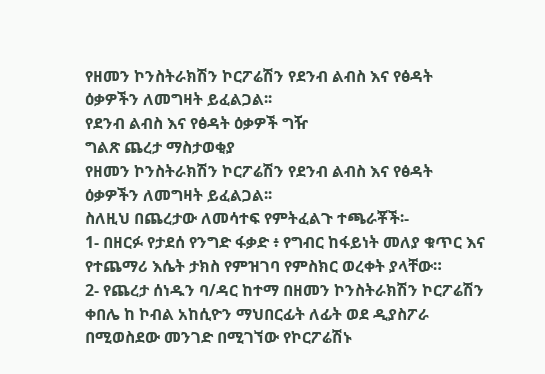የዘመን ኮንስትራክሽን ኮርፖሬሽን የደንብ ልብስ እና የፅዳት ዕቃዎችን ለመግዛት ይፈልጋል፡፡
የደንብ ልብስ እና የፅዳት ዕቃዎች ግዥ
ግልጽ ጨረታ ማስታወቂያ
የዘመን ኮንስትራክሽን ኮርፖሬሽን የደንብ ልብስ እና የፅዳት ዕቃዎችን ለመግዛት ይፈልጋል፡፡
ስለዚህ በጨረታው ለመሳተፍ የምትፈልጉ ተጫራቾች፡-
1- በዘርፉ የታደሰ የንግድ ፋቃድ ፥ የግብር ከፋይነት መለያ ቁጥር እና የተጨማሪ እሴት ታክስ የምዝገባ የምስክር ወረቀት ያላቸው።
2- የጨረታ ሰነዱን ባ/ዳር ከተማ በዘመን ኮንስትራክሽን ኮርፖሬሽን ቀበሌ ከ ኮብል አከሲዮን ማህበርፊት ለፊት ወደ ዲያስፖራ በሚወስደው መንገድ በሚገኘው የኮርፖሬሽኑ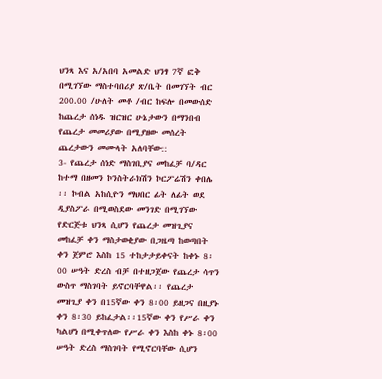ህንጻ እና አ/አበባ አመልድ ህንፃ 7ኛ ፎቅ በሚገኘው ማስተባበሪያ ጽ/ቤት በመገኘት ብር 200.00 /ሁለት መቶ /ብር ከፍሎ በመውሰድ ከጨረታ ሰነዱ ዝርዝር ሁኔታውን በማንበብ የጨረታ መመሪያው በሚያዘው መሰረት ጨረታውን መሙላት አለባቸው::
3- የጨረታ ሰነድ ማስገቢያና መከፈቻ ባ/ዳር ከተማ በዘመን ኮንስትራክሽን ኮርፖሬሽን ቀበሌ ፡፡ ኮብል አከሲዮን ማህበር ፊት ለፊት ወደ ዲያስፖራ በሚወስደው መንገድ በሚገኘው የድርጅቱ ህንጻ ሲሆን የጨረታ መዝጊያና መከፈቻ ቀን ማስታወቂያው በጋዜጣ ከወጣበት ቀን ጀምሮ እስከ 15 ተከታታይቀናት ከቀኑ 8፡00 ሠዓት ድረስ ብቻ በተዘጋጀው የጨረታ ሳጥን ውስጥ ማስገባት ይኖርባቸዋል፡፡ የጨረታ መዝጊያ ቀን በ15ኛው ቀን 8፡00 ይዘጋና በዚያኑ ቀን 8፡30 ይከፈታል፡፡15ኛው ቀን የሥራ ቀን ካልሆነ በሚቀጥለው የሥራ ቀን እስከ ቀኑ 8፡00 ሠዓት ድረስ ማስገባት የሚኖርባቸው ሲሆን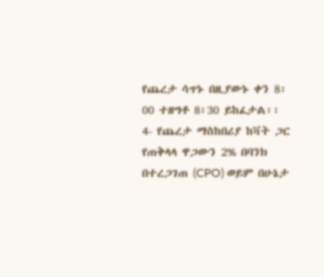የጨረታ ሳጥኑ በዚያውኑ ቀን 8፡00 ተዘግቶ 8፡30 ይከፈታል፡፡
4- የጨረታ ማስከበሪያ ከቫት ጋር የጠቅላላ ዋጋውን 2% በባንክ በተረጋገጠ (CPO) ወይም በሁኔታ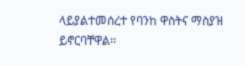ላይያልተመሰረተ የባንከ ዋስትና ማስያዝ ይኖርባቸዋል፡፡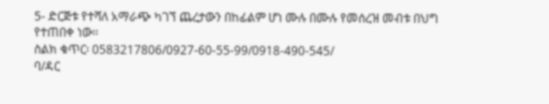5- ድርጅቱ የተሻለ አማራጭ ካገኘ ጨረታውን በከፊልም ሆነ ሙሉ በሙሉ የመሰረዝ መብቱ በህግ የተጠበቀ ነው፡፡
ስልክ ቁጥር፡ 0583217806/0927-60-55-99/0918-490-545/
ባ/ዳር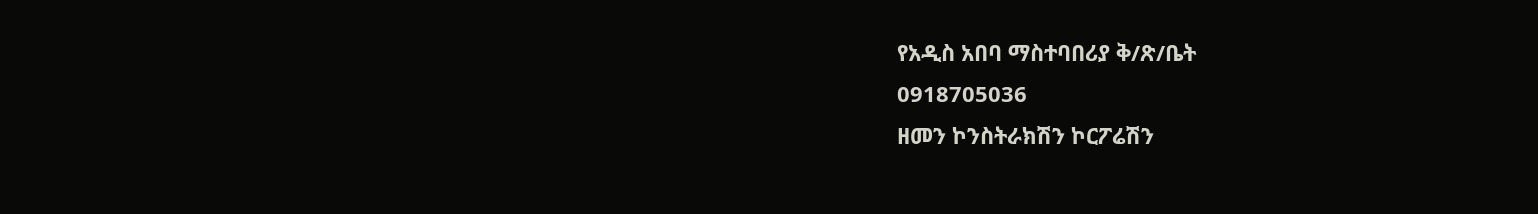የአዲስ አበባ ማስተባበሪያ ቅ/ጽ/ቤት
0918705036
ዘመን ኮንስትራክሽን ኮርፖሬሽን